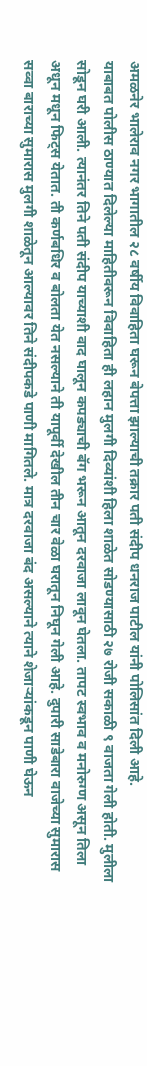अमळनेर भालेराव नगर भागातील २८ वर्षीय विवाहिता घरून बेपत्ता झाल्याची तक्रार पती संदीप धनराज पाटील यांनी पोलिसांत दिली आहे.
याबाबत पोलीस ठाण्यात दिलेल्या माहितीवरून विवाहिता ही लहान मुलगी दिव्यांशी हिला शाळेत सोडण्यासाठी २७ रोजी सकाळी ९ वाजता गेली होती. मुलीला सोडून घरी आली. त्यानंतर तिने पती संदीप याच्याशी वाद घालून कपड्याची बॅग भरून आतून दरवाजा लावून घेतला. तापट स्वभाव व मनोरुग्ण असून तिला अधून मधून फिट्स येतात. ती कर्णबधिर व बोलता येत नसल्याने ती यापूर्वी देखील तीन चार वेळा घरातून निघून गेली आहे. दुपारी साडेबारा वाजेच्या सुमारास सव्वा बाराच्या सुमारास मुलगी शाळेतून आल्यावर तिने संदीपकडे पाणी मागितले. मात्र दरवाजा बंद असल्याने त्याने शेजाऱ्यांकडून पाणी घेऊन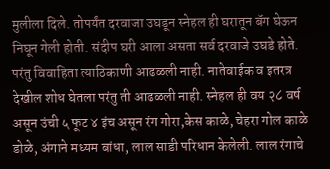मुलीला दिले. तोपर्यंत दरवाजा उघडून स्नेहल ही घरातून बॅग घेऊन निघून गेली होती. संदीप घरी आला असता सर्व दरवाजे उघडे होते. परंतु विवाहिता त्याठिकाणी आढळली नाही. नातेवाईक व इतरत्र देखील शोध घेतला परंतु ती आढळली नाही. स्नेहल ही वय २८ वर्ष असून उंची ५ फूट ४ इंच असून रंग गोरा,केस काळे, चेहरा गोल काळे डोळे, अंगाने मध्यम बांधा, लाल साडी परिधान केलेली. लाल रंगाचे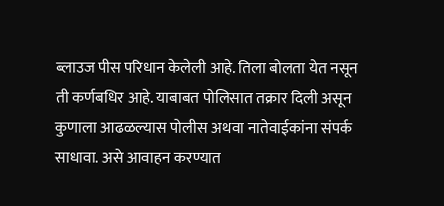ब्लाउज पीस परिधान केलेली आहे. तिला बोलता येत नसून ती कर्णबधिर आहे. याबाबत पोलिसात तक्रार दिली असून कुणाला आढळल्यास पोलीस अथवा नातेवाईकांना संपर्क साधावा. असे आवाहन करण्यात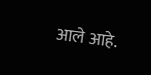आले आहे.